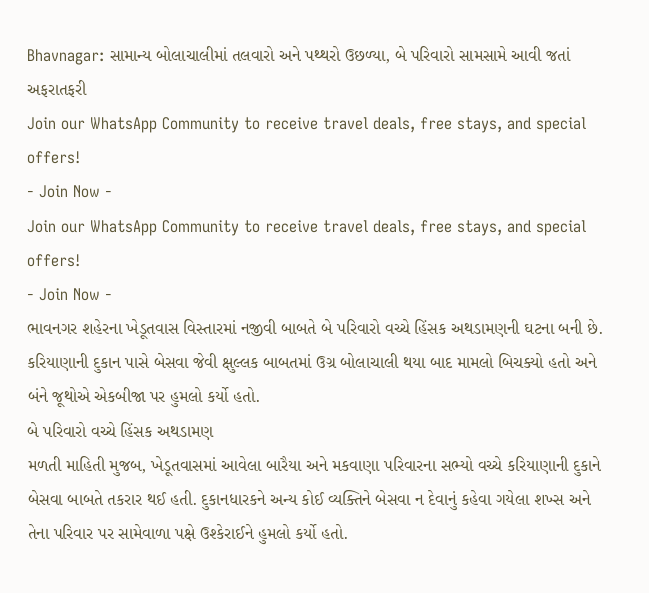Bhavnagar: સામાન્ય બોલાચાલીમાં તલવારો અને પથ્થરો ઉછળ્યા, બે પરિવારો સામસામે આવી જતાં અફરાતફરી
Join our WhatsApp Community to receive travel deals, free stays, and special offers!
- Join Now -
Join our WhatsApp Community to receive travel deals, free stays, and special offers!
- Join Now -
ભાવનગર શહેરના ખેડૂતવાસ વિસ્તારમાં નજીવી બાબતે બે પરિવારો વચ્ચે હિંસક અથડામણની ઘટના બની છે. કરિયાણાની દુકાન પાસે બેસવા જેવી ક્ષુલ્લક બાબતમાં ઉગ્ર બોલાચાલી થયા બાદ મામલો બિચક્યો હતો અને બંને જૂથોએ એકબીજા પર હુમલો કર્યો હતો.
બે પરિવારો વચ્ચે હિંસક અથડામણ
મળતી માહિતી મુજબ, ખેડૂતવાસમાં આવેલા બારૈયા અને મકવાણા પરિવારના સભ્યો વચ્ચે કરિયાણાની દુકાને બેસવા બાબતે તકરાર થઈ હતી. દુકાનધારકને અન્ય કોઈ વ્યક્તિને બેસવા ન દેવાનું કહેવા ગયેલા શખ્સ અને તેના પરિવાર પર સામેવાળા પક્ષે ઉશ્કેરાઈને હુમલો કર્યો હતો.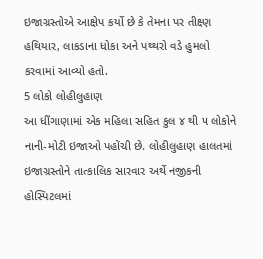ઇજાગ્રસ્તોએ આક્ષેપ કર્યો છે કે તેમના પર તીક્ષ્ણ હથિયાર, લાકડાના ધોકા અને પથ્થરો વડે હુમલો કરવામાં આવ્યો હતો.
5 લોકો લોહીલુહાણ
આ ધીંગાણામાં એક મહિલા સહિત કુલ ૪ થી ૫ લોકોને નાની-મોટી ઇજાઓ પહોંચી છે. લોહીલુહાણ હાલતમાં ઇજાગ્રસ્તોને તાત્કાલિક સારવાર અર્થે નજીકની હોસ્પિટલમાં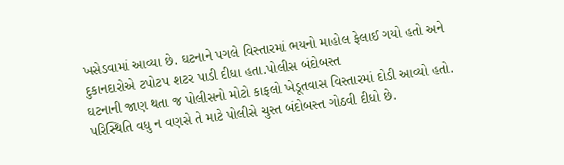ખસેડવામાં આવ્યા છે. ઘટનાને પગલે વિસ્તારમાં ભયનો માહોલ ફેલાઈ ગયો હતો અને દુકાનદારોએ ટપોટપ શટર પાડી દીધા હતા.પોલીસ બંદોબસ્ત
ઘટનાની જાણ થતા જ પોલીસનો મોટો કાફલો ખેડૂતવાસ વિસ્તારમાં દોડી આવ્યો હતો. પરિસ્થિતિ વધુ ન વણસે તે માટે પોલીસે ચુસ્ત બંદોબસ્ત ગોઠવી દીધો છે.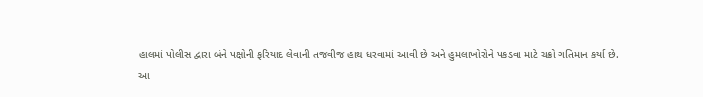હાલમાં પોલીસ દ્વારા બંને પક્ષોની ફરિયાદ લેવાની તજવીજ હાથ ધરવામાં આવી છે અને હુમલાખોરોને પકડવા માટે ચક્રો ગતિમાન કર્યા છે.
આ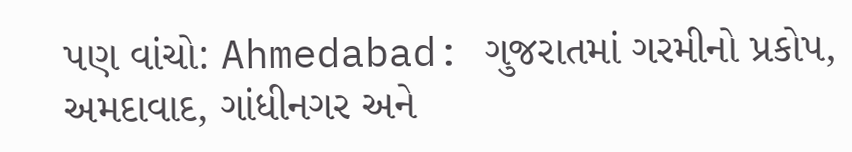પણ વાંચો: Ahmedabad: ગુજરાતમાં ગરમીનો પ્રકોપ, અમદાવાદ, ગાંધીનગર અને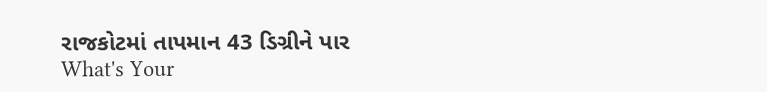રાજકોટમાં તાપમાન 43 ડિગ્રીને પાર
What's Your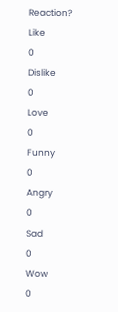Reaction?
Like
0
Dislike
0
Love
0
Funny
0
Angry
0
Sad
0
Wow
0